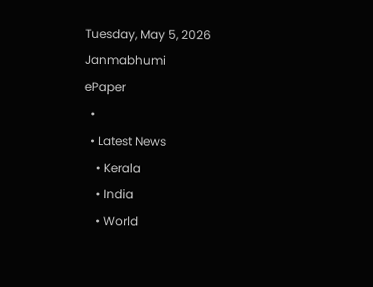Tuesday, May 5, 2026
Janmabhumi
ePaper
  •
  • Latest News
    • Kerala
    • India
    • World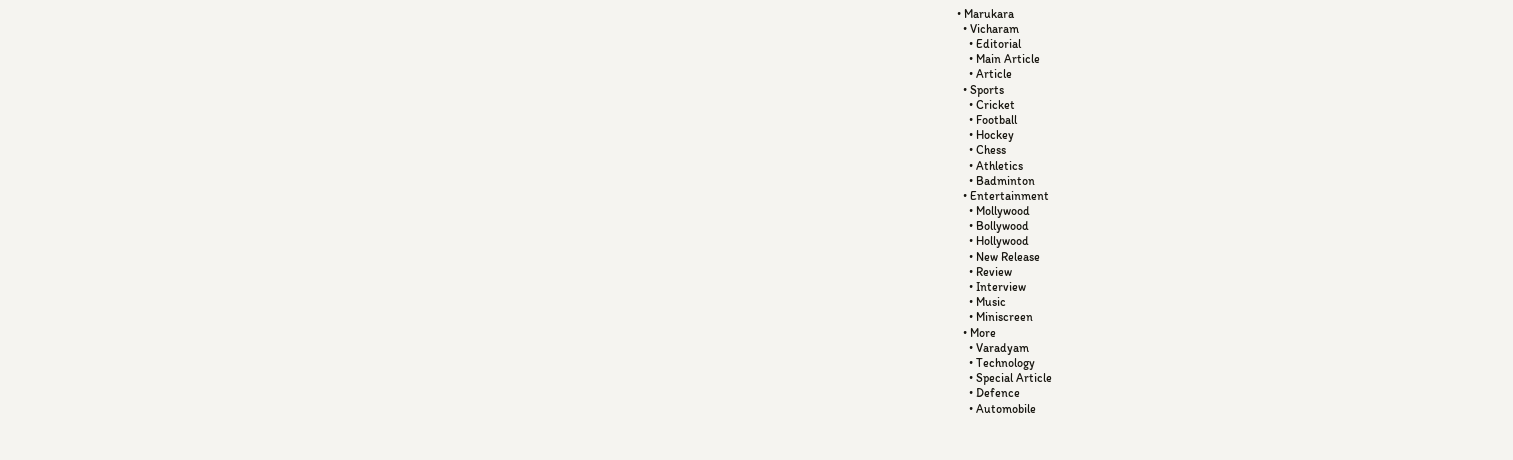• Marukara
  • Vicharam
    • Editorial
    • Main Article
    • Article
  • Sports
    • Cricket
    • Football
    • Hockey
    • Chess
    • Athletics
    • Badminton
  • Entertainment
    • Mollywood
    • Bollywood
    • Hollywood
    • New Release
    • Review
    • Interview
    • Music
    • Miniscreen
  • More
    • Varadyam
    • Technology
    • Special Article
    • Defence
    • Automobile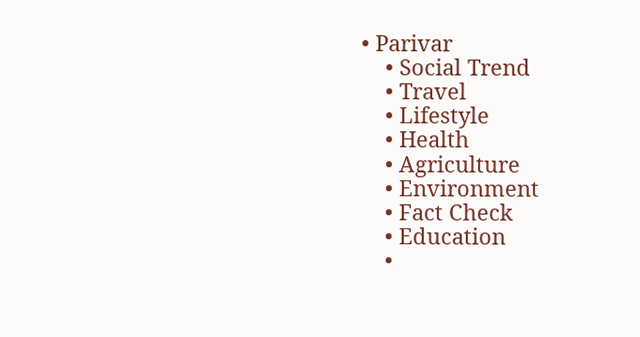• Parivar
    • Social Trend
    • Travel
    • Lifestyle
    • Health
    • Agriculture
    • Environment
    • Fact Check
    • Education
    •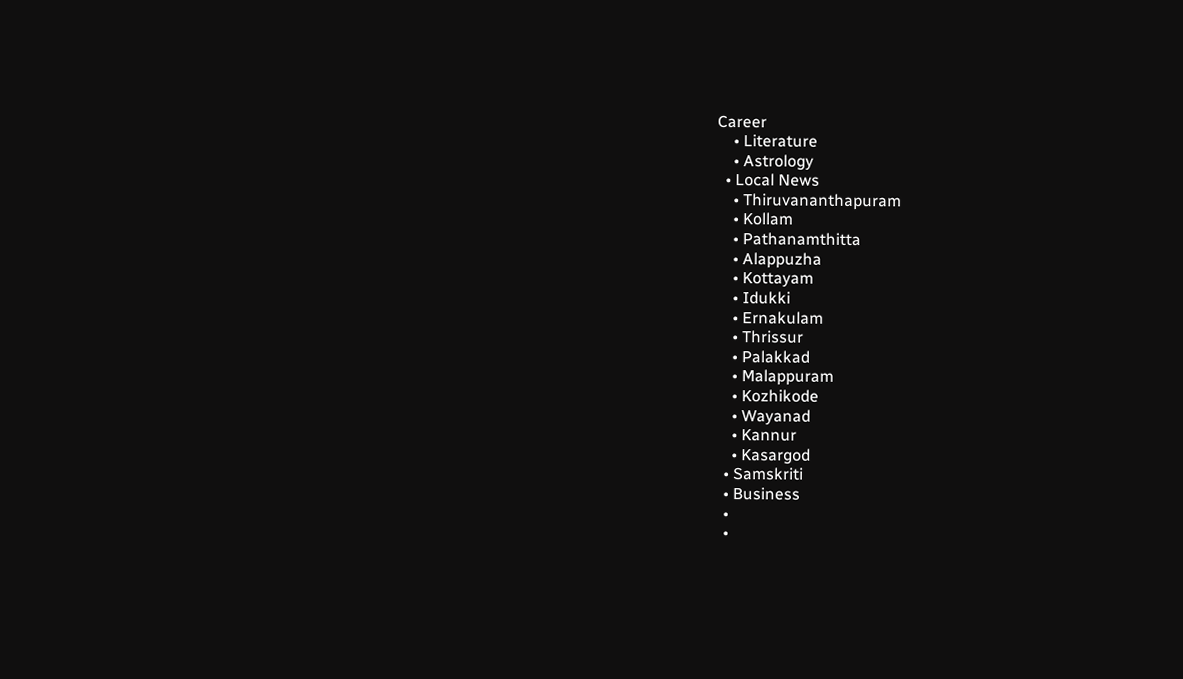Career
    • Literature
    • Astrology
  • Local News
    • Thiruvananthapuram
    • Kollam
    • Pathanamthitta
    • Alappuzha
    • Kottayam
    • Idukki
    • Ernakulam
    • Thrissur
    • Palakkad
    • Malappuram
    • Kozhikode
    • Wayanad
    • Kannur
    • Kasargod
  • Samskriti
  • Business
  •
  •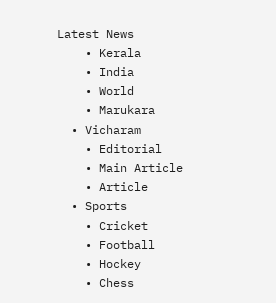Latest News
    • Kerala
    • India
    • World
    • Marukara
  • Vicharam
    • Editorial
    • Main Article
    • Article
  • Sports
    • Cricket
    • Football
    • Hockey
    • Chess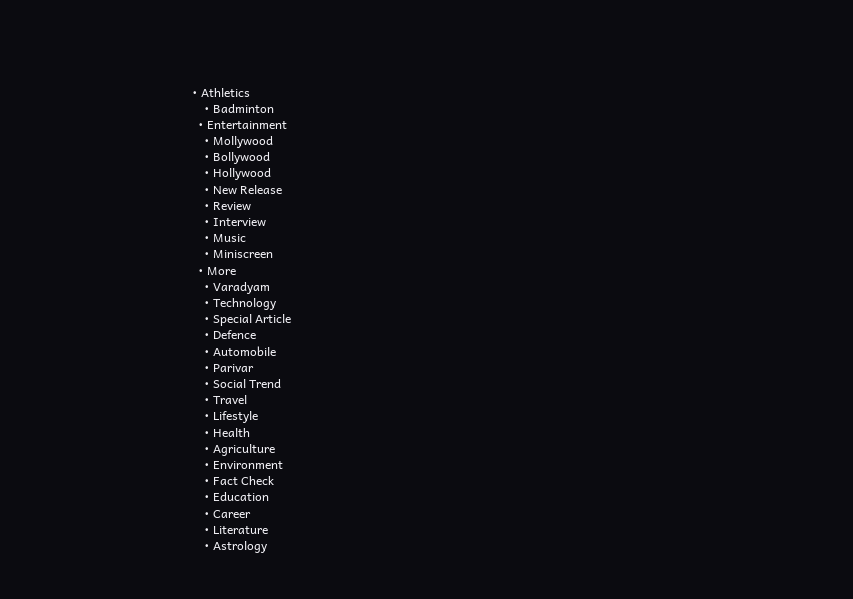• Athletics
    • Badminton
  • Entertainment
    • Mollywood
    • Bollywood
    • Hollywood
    • New Release
    • Review
    • Interview
    • Music
    • Miniscreen
  • More
    • Varadyam
    • Technology
    • Special Article
    • Defence
    • Automobile
    • Parivar
    • Social Trend
    • Travel
    • Lifestyle
    • Health
    • Agriculture
    • Environment
    • Fact Check
    • Education
    • Career
    • Literature
    • Astrology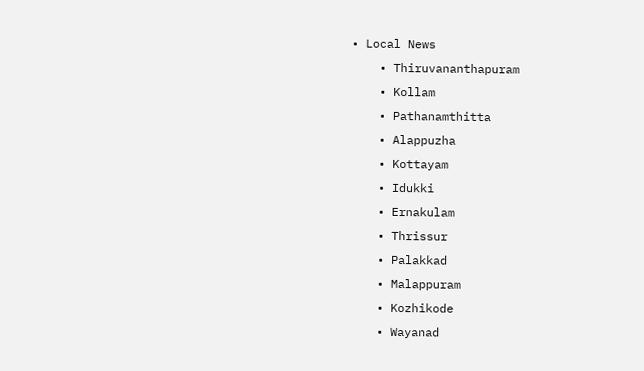• Local News
    • Thiruvananthapuram
    • Kollam
    • Pathanamthitta
    • Alappuzha
    • Kottayam
    • Idukki
    • Ernakulam
    • Thrissur
    • Palakkad
    • Malappuram
    • Kozhikode
    • Wayanad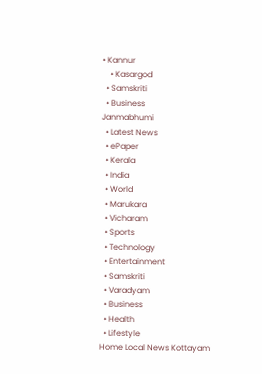• Kannur
    • Kasargod
  • Samskriti
  • Business
Janmabhumi
  • Latest News
  • ePaper
  • Kerala
  • India
  • World
  • Marukara
  • Vicharam
  • Sports
  • Technology
  • Entertainment
  • Samskriti
  • Varadyam
  • Business
  • Health
  • Lifestyle
Home Local News Kottayam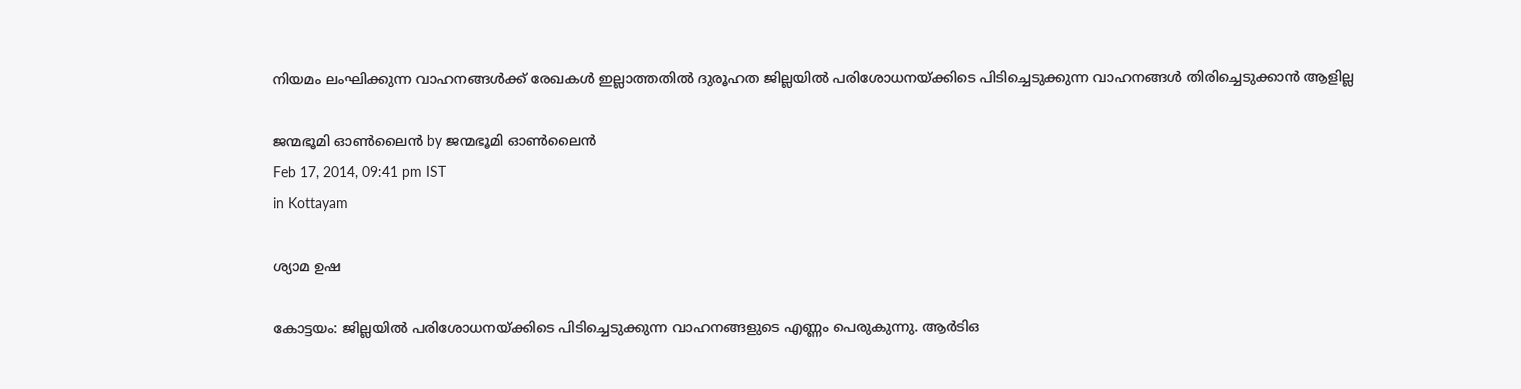നിയമം ലംഘിക്കുന്ന വാഹനങ്ങള്‍ക്ക് രേഖകള്‍ ഇല്ലാത്തതില്‍ ദുരൂഹത ജില്ലയില്‍ പരിശോധനയ്‌ക്കിടെ പിടിച്ചെടുക്കുന്ന വാഹനങ്ങള്‍ തിരിച്ചെടുക്കാന്‍ ആളില്ല

ജന്മഭൂമി ഓണ്‍ലൈന്‍ by ജന്മഭൂമി ഓണ്‍ലൈന്‍
Feb 17, 2014, 09:41 pm IST
in Kottayam

ശ്യാമ ഉഷ

കോട്ടയം: ജില്ലയില്‍ പരിശോധനയ്‌ക്കിടെ പിടിച്ചെടുക്കുന്ന വാഹനങ്ങളുടെ എണ്ണം പെരുകുന്നു. ആര്‍ടിഒ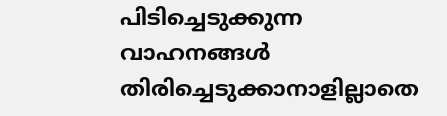പിടിച്ചെടുക്കുന്ന വാഹനങ്ങള്‍ തിരിച്ചെടുക്കാനാളില്ലാതെ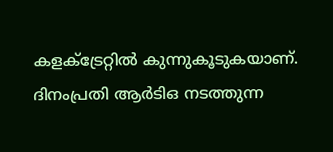കളക്‌ട്രേറ്റില്‍ കുന്നുകൂടുകയാണ്. ദിനംപ്രതി ആര്‍ടിഒ നടത്തുന്ന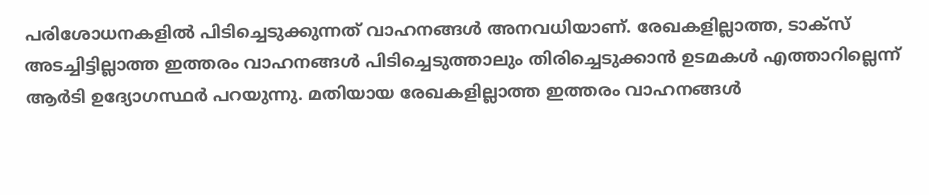പരിശോധനകളില്‍ പിടിച്ചെടുക്കുന്നത് വാഹനങ്ങള്‍ അനവധിയാണ്. രേഖകളില്ലാത്ത, ടാക്‌സ് അടച്ചിട്ടില്ലാത്ത ഇത്തരം വാഹനങ്ങള്‍ പിടിച്ചെടുത്താലും തിരിച്ചെടുക്കാന്‍ ഉടമകള്‍ എത്താറില്ലെന്ന് ആര്‍ടി ഉദ്യോഗസ്ഥര്‍ പറയുന്നു. മതിയായ രേഖകളില്ലാത്ത ഇത്തരം വാഹനങ്ങള്‍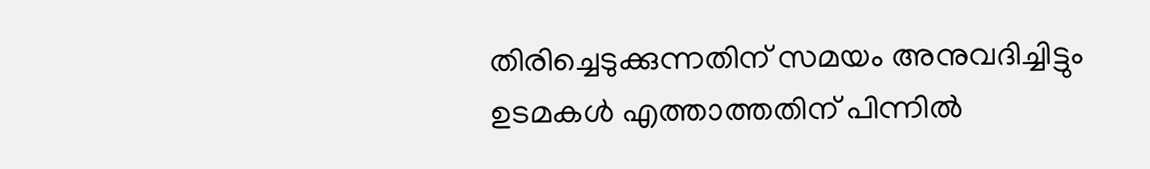തിരിച്ചെടുക്കുന്നതിന് സമയം അനുവദിച്ചിട്ടും ഉടമകള്‍ എത്താത്തതിന് പിന്നില്‍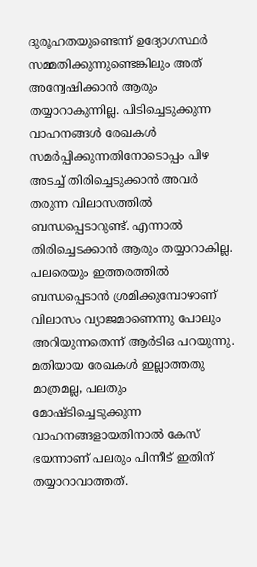ദുരൂഹതയുണ്ടെന്ന് ഉദ്യോഗസ്ഥര്‍ സമ്മതിക്കുന്നുണ്ടെങ്കിലും അത് അന്വേഷിക്കാന്‍ ആരും തയ്യാറാകുന്നില്ല. പിടിച്ചെടുക്കുന്ന വാഹനങ്ങള്‍ രേഖകള്‍ സമര്‍പ്പിക്കുന്നതിനോടൊപ്പം പിഴ അടച്ച് തിരിച്ചെടുക്കാന്‍ അവര്‍ തരുന്ന വിലാസത്തില്‍ ബന്ധപ്പെടാറുണ്ട്. എന്നാല്‍ തിരിച്ചെടക്കാന്‍ ആരും തയ്യാറാകില്ല. പലരെയും ഇത്തരത്തില്‍ ബന്ധപ്പെടാന്‍ ശ്രമിക്കുമ്പോഴാണ് വിലാസം വ്യാജമാണെന്നു പോലും അറിയുന്നതെന്ന് ആര്‍ടിഒ പറയുന്നു. മതിയായ രേഖകള്‍ ഇല്ലാത്തതു മാത്രമല്ല, പലതും മോഷ്ടിച്ചെടുക്കുന്ന വാഹനങ്ങളായതിനാല്‍ കേസ് ഭയന്നാണ് പലരും പിന്നീട് ഇതിന് തയ്യാറാവാത്തത്.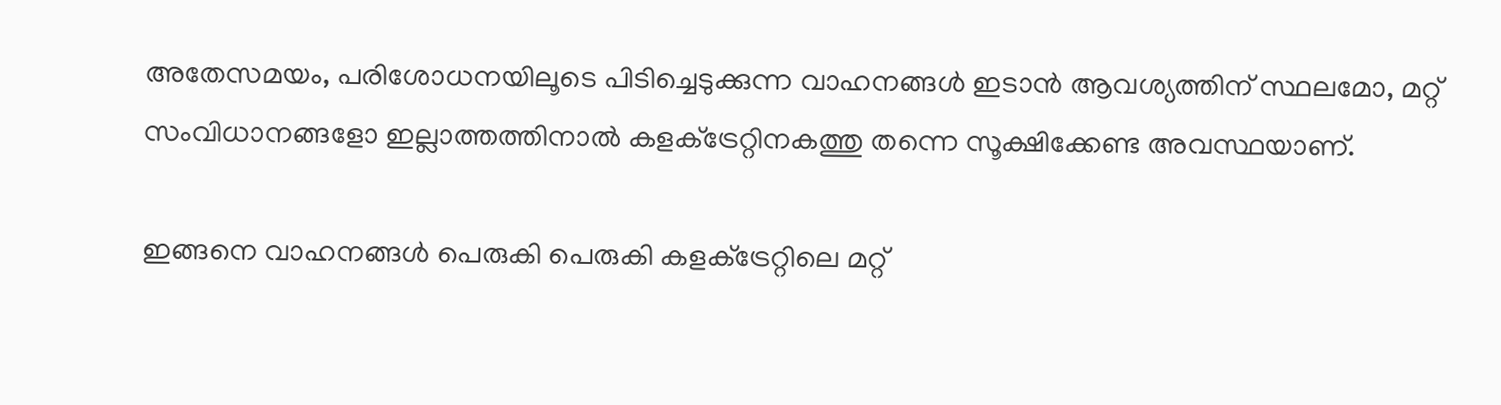അതേസമയം, പരിശോധനയിലൂടെ പിടിച്ചെടുക്കുന്ന വാഹനങ്ങള്‍ ഇടാന്‍ ആവശ്യത്തിന് സ്ഥലമോ, മറ്റ് സംവിധാനങ്ങളോ ഇല്ലാത്തത്തിനാല്‍ കളക്‌ട്രേറ്റിനകത്തു തന്നെ സൂക്ഷിക്കേണ്ട അവസ്ഥയാണ്.

ഇങ്ങനെ വാഹനങ്ങള്‍ പെരുകി പെരുകി കളക്‌ട്രേറ്റിലെ മറ്റ്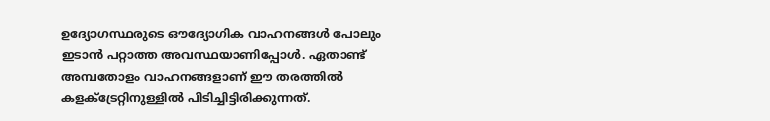ഉദ്യോഗസ്ഥരുടെ ഔദ്യോഗിക വാഹനങ്ങള്‍ പോലും ഇടാന്‍ പറ്റാത്ത അവസ്ഥയാണിപ്പോള്‍. ഏതാണ്ട് അമ്പതോളം വാഹനങ്ങളാണ് ഈ തരത്തില്‍ കളക്‌ട്രേറ്റിനുള്ളില്‍ പിടിച്ചിട്ടിരിക്കുന്നത്.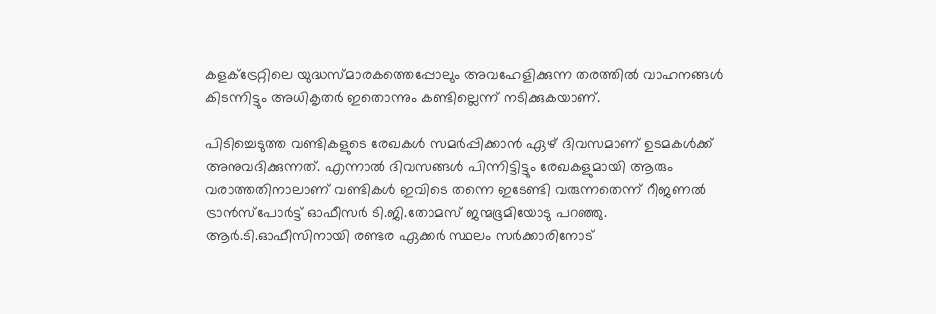കളക്‌ട്രേറ്റിലെ യുദ്ധസ്മാരകത്തെപ്പോലും അവഹേളിക്കുന്ന തരത്തില്‍ വാഹനങ്ങള്‍ കിടന്നിട്ടും അധികൃതര്‍ ഇതൊന്നും കണ്ടില്ലെന്ന് നടിക്കുകയാണ്.

പിടിച്ചെടുത്ത വണ്ടികളുടെ രേഖകള്‍ സമര്‍പ്പിക്കാന്‍ ഏഴ് ദിവസമാണ് ഉടമകള്‍ക്ക് അനുവദിക്കുന്നത്. എന്നാല്‍ ദിവസങ്ങള്‍ പിന്നിട്ടിട്ടും രേഖകളുമായി ആരും വരാത്തതിനാലാണ് വണ്ടികള്‍ ഇവിടെ തന്നെ ഇടേണ്ടി വരുന്നതെന്ന് റീജണല്‍ ട്രാന്‍സ്‌പോര്‍ട്ട് ഓഫീസര്‍ ടി.ജി.തോമസ് ജന്മഭൂമിയോടു പറഞ്ഞു. ആര്‍.ടി.ഓഫീസിനായി രണ്ടര ഏക്കര്‍ സ്ഥലം സര്‍ക്കാരിനോട്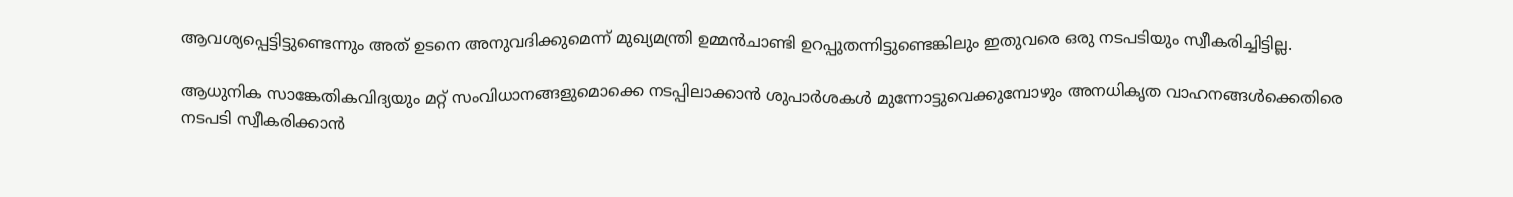ആവശ്യപ്പെട്ടിട്ടുണ്ടെന്നും അത് ഉടനെ അനുവദിക്കുമെന്ന് മുഖ്യമന്ത്രി ഉമ്മന്‍ചാണ്ടി ഉറപ്പുതന്നിട്ടുണ്ടെങ്കിലും ഇതുവരെ ഒരു നടപടിയും സ്വീകരിച്ചിട്ടില്ല.

ആധുനിക സാങ്കേതികവിദ്യയും മറ്റ് സംവിധാനങ്ങളുമൊക്കെ നടപ്പിലാക്കാന്‍ ശുപാര്‍ശകള്‍ മുന്നോട്ടുവെക്കുമ്പോഴും അനധികൃത വാഹനങ്ങള്‍ക്കെതിരെ നടപടി സ്വീകരിക്കാന്‍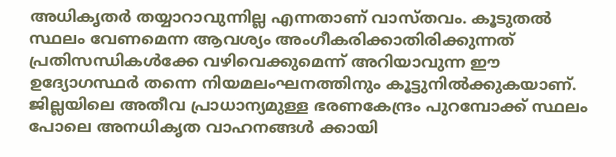അധികൃതര്‍ തയ്യാറാവുന്നില്ല എന്നതാണ് വാസ്തവം. കൂടുതല്‍ സ്ഥലം വേണമെന്ന ആവശ്യം അംഗീകരിക്കാതിരിക്കുന്നത് പ്രതിസന്ധികള്‍ക്കേ വഴിവെക്കുമെന്ന് അറിയാവുന്ന ഈ ഉദ്യോഗസ്ഥര്‍ തന്നെ നിയമലംഘനത്തിനും കൂട്ടുനില്‍ക്കുകയാണ്. ജില്ലയിലെ അതീവ പ്രാധാന്യമുള്ള ഭരണകേന്ദ്രം പുറമ്പോക്ക് സ്ഥലം പോലെ അനധികൃത വാഹനങ്ങള്‍ ക്കായി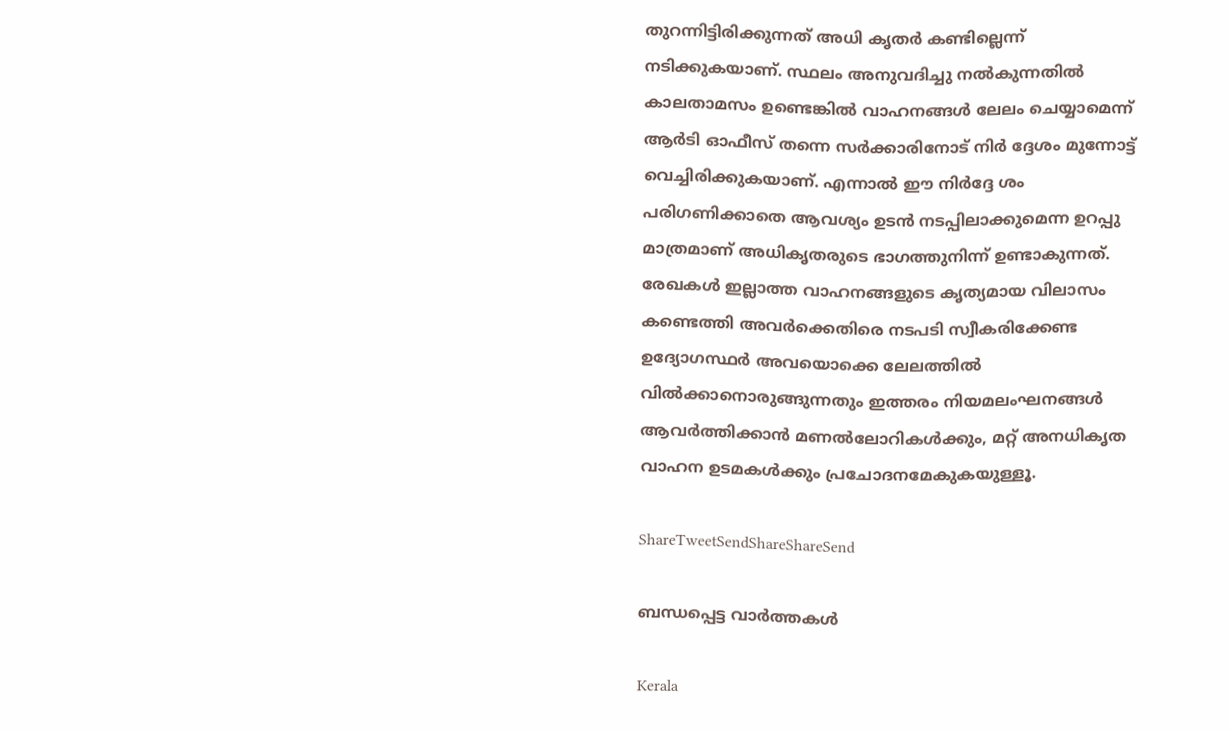തുറന്നിട്ടിരിക്കുന്നത് അധി കൃതര്‍ കണ്ടില്ലെന്ന് നടിക്കുകയാണ്. സ്ഥലം അനുവദിച്ചു നല്‍കുന്നതില്‍ കാലതാമസം ഉണ്ടെങ്കില്‍ വാഹനങ്ങള്‍ ലേലം ചെയ്യാമെന്ന് ആര്‍ടി ഓഫീസ് തന്നെ സര്‍ക്കാരിനോട് നിര്‍ ദ്ദേശം മുന്നോട്ട് വെച്ചിരിക്കുകയാണ്. എന്നാല്‍ ഈ നിര്‍ദ്ദേ ശം പരിഗണിക്കാതെ ആവശ്യം ഉടന്‍ നടപ്പിലാക്കുമെന്ന ഉറപ്പു മാത്രമാണ് അധികൃതരുടെ ഭാഗത്തുനിന്ന് ഉണ്ടാകുന്നത്. രേഖകള്‍ ഇല്ലാത്ത വാഹനങ്ങളുടെ കൃത്യമായ വിലാസം കണ്ടെത്തി അവര്‍ക്കെതിരെ നടപടി സ്വീകരിക്കേണ്ട ഉദ്യോഗസ്ഥര്‍ അവയൊക്കെ ലേലത്തില്‍ വില്‍ക്കാനൊരുങ്ങുന്നതും ഇത്തരം നിയമലംഘനങ്ങള്‍ ആവര്‍ത്തിക്കാന്‍ മണല്‍ലോറികള്‍ക്കും, മറ്റ് അനധികൃത വാഹന ഉടമകള്‍ക്കും പ്രചോദനമേകുകയുള്ളൂ.

ShareTweetSendShareShareSend

ബന്ധപ്പെട്ട വാര്‍ത്തകള്‍

Kerala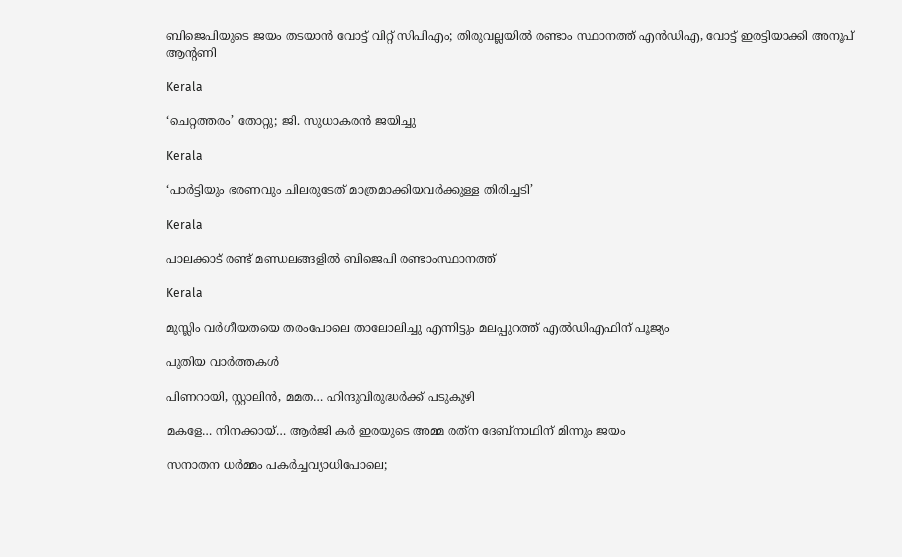ബിജെപിയുടെ ജയം തടയാന്‍ വോട്ട് വിറ്റ് സിപിഎം; തിരുവല്ലയില്‍ രണ്ടാം സ്ഥാനത്ത് എന്‍ഡിഎ, വോട്ട് ഇരട്ടിയാക്കി അനൂപ് ആന്റണി

Kerala

‘ചെറ്റത്തരം’ തോറ്റു; ജി. സുധാകരന്‍ ജയിച്ചു

Kerala

‘പാര്‍ട്ടിയും ഭരണവും ചിലരുടേത് മാത്രമാക്കിയവര്‍ക്കുള്ള തിരിച്ചടി’

Kerala

പാലക്കാട് രണ്ട് മണ്ഡലങ്ങളില്‍ ബിജെപി രണ്ടാംസ്ഥാനത്ത്

Kerala

മുസ്ലിം വര്‍ഗീയതയെ തരംപോലെ താലോലിച്ചു എന്നിട്ടും മലപ്പുറത്ത് എല്‍ഡിഎഫിന് പൂജ്യം

പുതിയ വാര്‍ത്തകള്‍

പിണറായി, സ്റ്റാലിന്‍, മമത… ഹിന്ദുവിരുദ്ധര്‍ക്ക് പടുകുഴി

മകളേ… നിനക്കായ്… ആര്‍ജി കര്‍ ഇരയുടെ അമ്മ രത്‌ന ദേബ്‌നാഥിന് മിന്നും ജയം

സനാതന ധര്‍മ്മം പകര്‍ച്ചവ്യാധിപോലെ;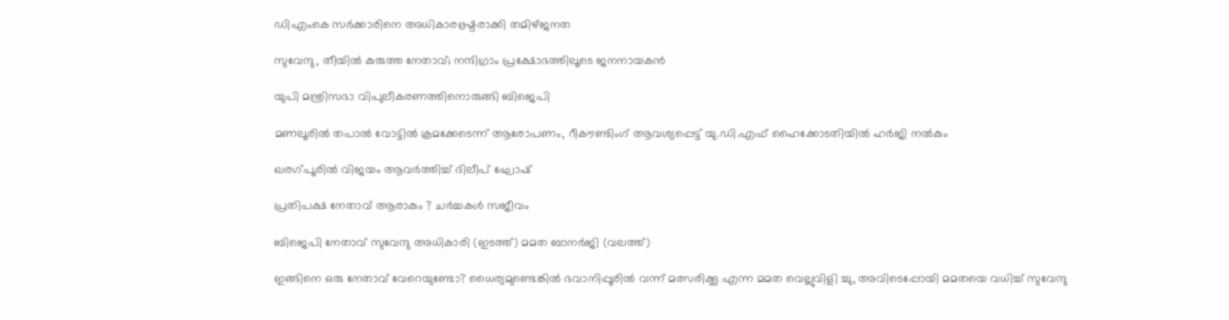ഡിഎംകെ സര്‍ക്കാരിനെ അധികാരഭ്രഷ്ടരാക്കി തമിഴ്ജനത

സുവേന്ദു, തീയില്‍ കുരുത്ത നേതാവ്; നന്ദിഗ്രാം പ്രക്ഷോഭത്തിലൂടെ ജനനായകന്‍

യുപി മന്ത്രിസഭാ വിപുലീകരണത്തിനൊരുങ്ങി ബിജെപി

മണലൂരില്‍ തപാല്‍ വോട്ടില്‍ ക്രമക്കേടെന്ന് ആരോപണം, റീകൗണ്ടിംഗ് ആവശ്യപ്പെട്ട് യു.ഡി.എഫ് ഹൈക്കോടതിയില്‍ ഹര്‍ജി നല്‍കും

ഖരഗ്പൂരില്‍ വിജയം ആവര്‍ത്തിച്ച് ദിലീപ് ഘോഷ്

പ്രതിപക്ഷ നേതാവ് ആരാകും ? ചര്‍ച്ചകള്‍ സജീവം

ബിജെപി നേതാവ് സുവേന്ദു അധികാരി (ഇടത്ത്) മമത ബാനര്‍ജി (വലത്ത്)

ഇങ്ങിനെ ഒരു നേതാവ് വേറെയുണ്ടോ? ധൈര്യമുണ്ടെങ്കില്‍ ഭവാനിപ്പൂരില്‍ വന്ന് മത്സരിക്കൂ എന്ന മമത വെല്ലുവിളി ച്ചു, അവിടെപ്പോയി മമതയെ വധിച്ച് സുവേന്ദു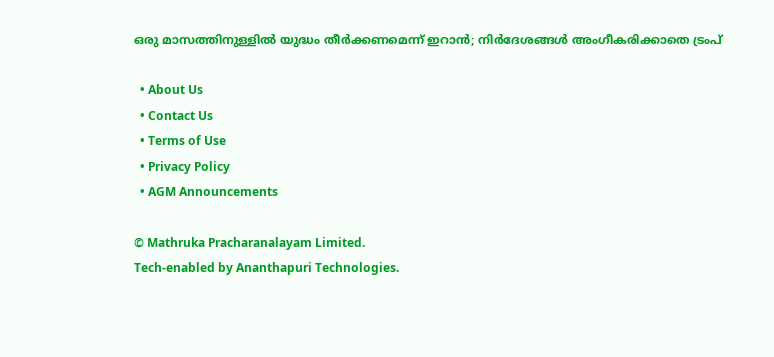ഒരു മാസത്തിനുള്ളില്‍ യുദ്ധം തീര്‍ക്കണമെന്ന് ഇറാന്‍; നിര്‍ദേശങ്ങള്‍ അംഗീകരിക്കാതെ ട്രംപ്

  • About Us
  • Contact Us
  • Terms of Use
  • Privacy Policy
  • AGM Announcements

© Mathruka Pracharanalayam Limited.
Tech-enabled by Ananthapuri Technologies.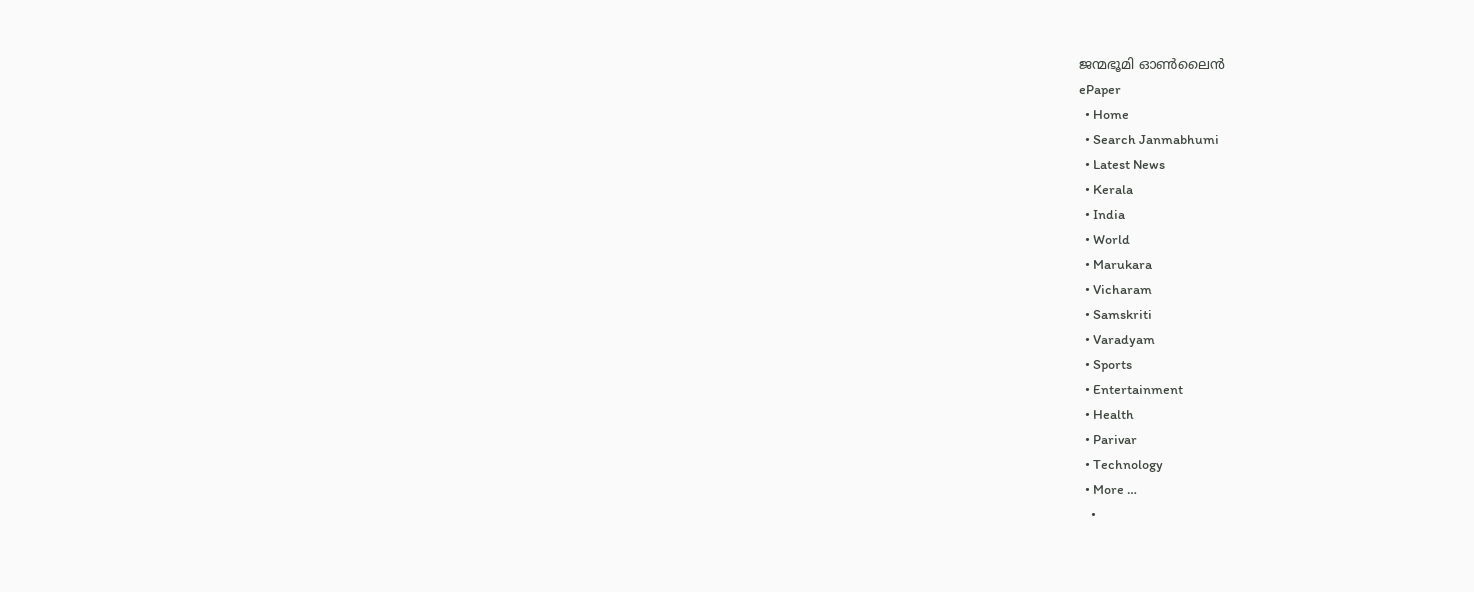ജന്മഭൂമി ഓണ്‍ലൈന്‍
ePaper
  • Home
  • Search Janmabhumi
  • Latest News
  • Kerala
  • India
  • World
  • Marukara
  • Vicharam
  • Samskriti
  • Varadyam
  • Sports
  • Entertainment
  • Health
  • Parivar
  • Technology
  • More …
    •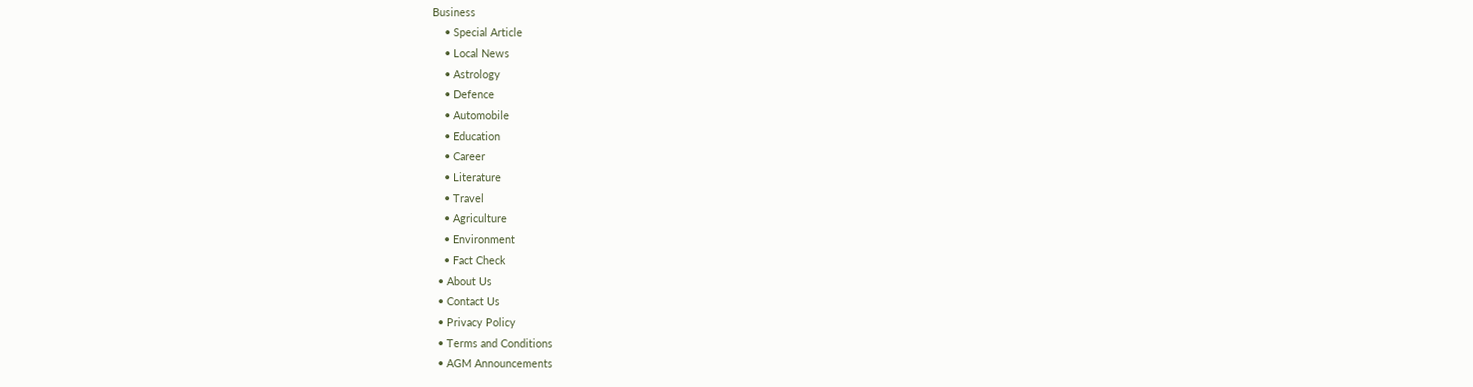Business
    • Special Article
    • Local News
    • Astrology
    • Defence
    • Automobile
    • Education
    • Career
    • Literature
    • Travel
    • Agriculture
    • Environment
    • Fact Check
  • About Us
  • Contact Us
  • Privacy Policy
  • Terms and Conditions
  • AGM Announcements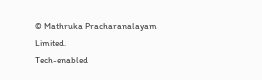© Mathruka Pracharanalayam Limited.
Tech-enabled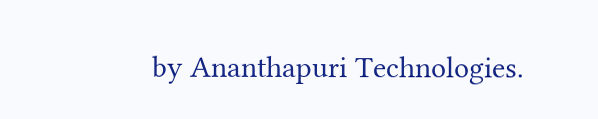by Ananthapuri Technologies.